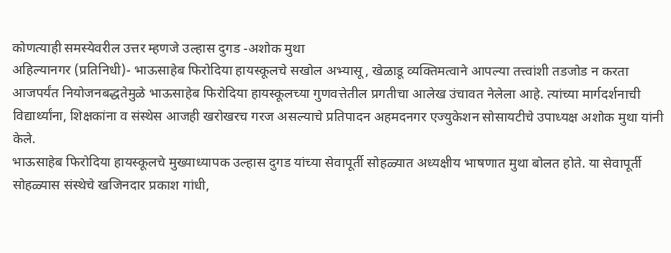कोणत्याही समस्येवरील उत्तर म्हणजे उल्हास दुगड -अशोक मुथा
अहिल्यानगर (प्रतिनिधी)- भाऊसाहेब फिरोदिया हायस्कूलचे सखोल अभ्यासू, खेळाडू व्यक्तिमत्वाने आपल्या तत्त्वांशी तडजोड न करता आजपर्यंत नियोजनबद्धतेमुळे भाऊसाहेब फिरोदिया हायस्कूलच्या गुणवत्तेतील प्रगतीचा आलेख उंचावत नेलेला आहे. त्यांच्या मार्गदर्शनाची विद्यार्थ्यांना, शिक्षकांना व संस्थेस आजही खरोखरच गरज असल्याचे प्रतिपादन अहमदनगर एज्युकेशन सोसायटीचे उपाध्यक्ष अशोक मुथा यांनी केले.
भाऊसाहेब फिरोदिया हायस्कूलचे मुख्याध्यापक उल्हास दुगड यांच्या सेवापूर्ती सोहळ्यात अध्यक्षीय भाषणात मुथा बोलत होते. या सेवापूर्ती सोहळ्यास संस्थेचे खजिनदार प्रकाश गांधी,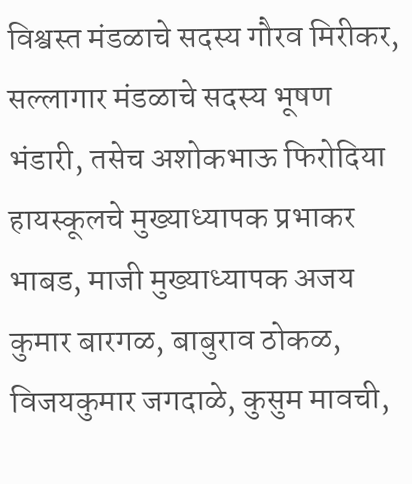विश्वस्त मंडळाचे सदस्य गौरव मिरीकर, सल्लागार मंडळाचे सदस्य भूषण भंडारी, तसेच अशोकभाऊ फिरोदिया हायस्कूलचे मुख्याध्यापक प्रभाकर भाबड, माजी मुख्याध्यापक अजय कुमार बारगळ, बाबुराव ठोकळ, विजयकुमार जगदाळे, कुसुम मावची,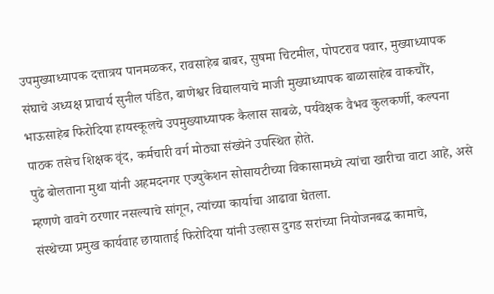उपमुख्याध्यापक दत्तात्रय पानमळकर, रावसाहेब बाबर, सुषमा चिटमील, पोपटराव पवार, मुख्याध्यापक संघाचे अध्यक्ष प्राचार्य सुनील पंडित, बाणेश्वर विद्यालयाचे माजी मुख्याध्यापक बाळासाहेब वाकचौरे, भाऊसाहेब फिरोदिया हायस्कूलचे उपमुख्याध्यापक कैलास साबळे, पर्यवेक्षक वैभव कुलकर्णी, कल्पना पाठक तसेच शिक्षक वृंद, कर्मचारी वर्ग मोठ्या संख्येने उपस्थित होते.
पुढे बोलताना मुथा यांनी अहमदनगर एज्युकेशन सोसायटीच्या विकासामध्ये त्यांचा खारीचा वाटा आहे, असे म्हणणे वावगे ठरणार नसल्याचे सांगून, त्यांच्या कार्याचा आढावा घेतला.
संस्थेच्या प्रमुख कार्यवाह छायाताई फिरोदिया यांनी उल्हास दुगड सरांच्या नियोजनबद्ध कामाचे,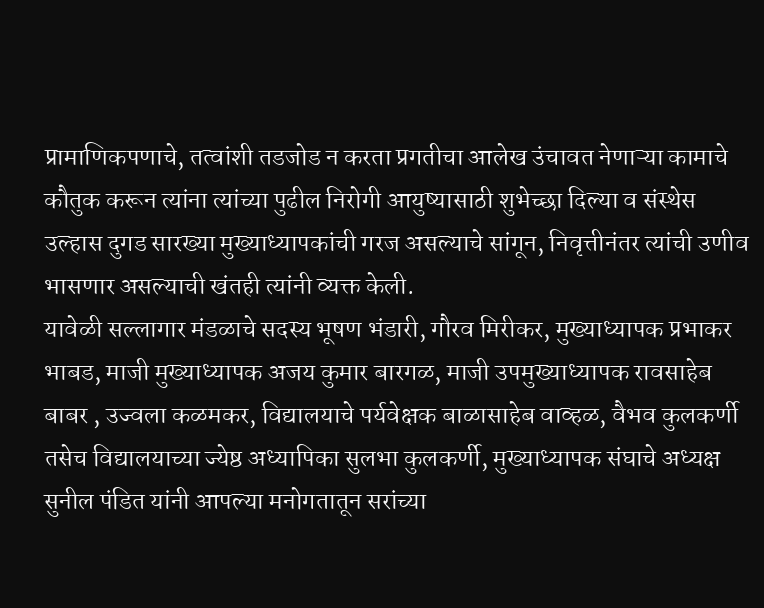प्रामाणिकपणाचे, तत्वांशी तडजोड न करता प्रगतीचा आलेख उंचावत नेणाऱ्या कामाचे कौतुक करून त्यांना त्यांच्या पुढील निरोगी आयुष्यासाठी शुभेच्छा दिल्या व संस्थेस उल्हास दुगड सारख्या मुख्याध्यापकांची गरज असल्याचे सांगून, निवृत्तीनंतर त्यांची उणीव भासणार असल्याची खंतही त्यांनी व्यक्त केली.
यावेळी सल्लागार मंडळाचे सदस्य भूषण भंडारी, गौरव मिरीकर, मुख्याध्यापक प्रभाकर भाबड, माजी मुख्याध्यापक अजय कुमार बारगळ, माजी उपमुख्याध्यापक रावसाहेब बाबर , उज्वला कळमकर, विद्यालयाचे पर्यवेक्षक बाळासाहेब वाव्हळ, वैभव कुलकर्णी तसेच विद्यालयाच्या ज्येष्ठ अध्यापिका सुलभा कुलकर्णी, मुख्याध्यापक संघाचे अध्यक्ष सुनील पंडित यांनी आपल्या मनोगतातून सरांच्या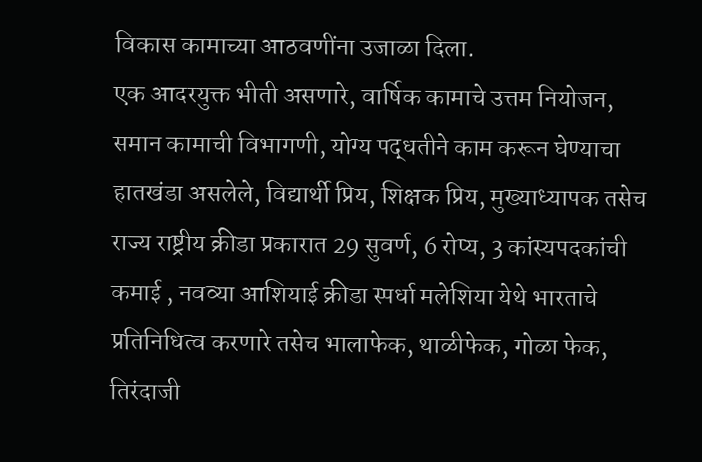विकास कामाच्या आठवणींना उजाळा दिला.
एक आदरयुक्त भीती असणारे, वार्षिक कामाचे उत्तम नियोजन, समान कामाची विभागणी, योग्य पद्धतीने काम करून घेण्याचा हातखंडा असलेले, विद्यार्थी प्रिय, शिक्षक प्रिय, मुख्याध्यापक तसेच राज्य राष्ट्रीय क्रीडा प्रकारात 29 सुवर्ण, 6 रोप्य, 3 कांस्यपदकांची कमाई , नवव्या आशियाई क्रीडा स्पर्धा मलेशिया येथे भारताचे प्रतिनिधित्व करणारे तसेच भालाफेक, थाळीफेक, गोळा फेक, तिरंदाजी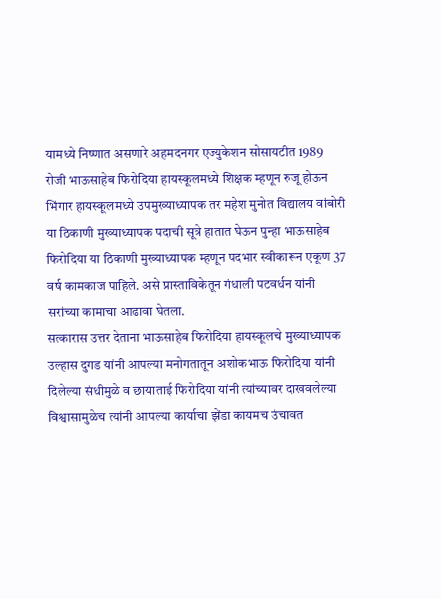यामध्ये निष्णात असणारे अहमदनगर एज्युकेशन सोसायटीत 1989 रोजी भाऊसाहेब फिरोदिया हायस्कूलमध्ये शिक्षक म्हणून रुजू होऊन भिंगार हायस्कूलमध्ये उपमुख्याध्यापक तर महेश मुनोत विद्यालय वांबोरी या ठिकाणी मुख्याध्यापक पदाची सूत्रे हातात घेऊन पुन्हा भाऊसाहेब फिरोदिया या ठिकाणी मुख्याध्यापक म्हणून पदभार स्वीकारून एकूण 37 वर्ष कामकाज पाहिले. असे प्रास्ताविकेतून गंधाली पटवर्धन यांनी सरांच्या कामाचा आढावा घेतला.
सत्कारास उत्तर देताना भाऊसाहेब फिरोदिया हायस्कूलचे मुख्याध्यापक उल्हास दुगड यांनी आपल्या मनोगतातून अशोकभाऊ फिरोदिया यांनी दिलेल्या संधीमुळे व छायाताई फिरोदिया यांनी त्यांच्यावर दाखवलेल्या विश्वासामुळेच त्यांनी आपल्या कार्याचा झेंडा कायमच उंचावत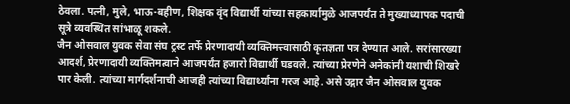ठेवला. पत्नी, मुले, भाऊ-बहीण, शिक्षक वृंद विद्यार्थी यांच्या सहकार्यामुळे आजपर्यंत ते मुख्याध्यापक पदाची सूत्रे व्यवस्थित सांभाळू शकले.
जैन ओसवाल युवक सेवा संघ ट्रस्ट तर्फे प्रेरणादायी व्यक्तिमत्त्वासाठी कृतज्ञता पत्र देण्यात आले. सरांसारख्या आदर्श, प्रेरणादायी व्यक्तिमत्वाने आजपर्यंत हजारो विद्यार्थी घडवले. त्यांच्या प्रेरणेने अनेकांनी यशाची शिखरे पार केली. त्यांच्या मार्गदर्शनाची आजही त्यांच्या विद्यार्थ्यांना गरज आहे. असे उद्गार जैन ओसवाल युवक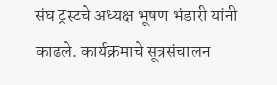संघ ट्रस्टचे अध्यक्ष भूषण भंडारी यांनी काढले. कार्यक्रमाचे सूत्रसंचालन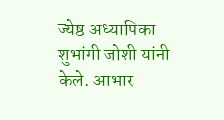ज्येष्ठ अध्यापिका शुभांगी जोशी यांनी केले. आभार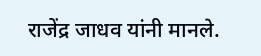राजेंद्र जाधव यांनी मानले.